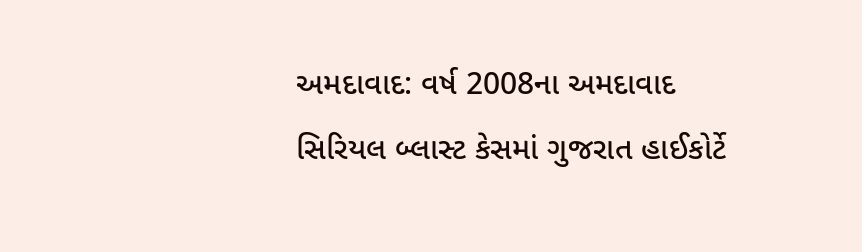અમદાવાદ: વર્ષ 2008ના અમદાવાદ સિરિયલ બ્લાસ્ટ કેસમાં ગુજરાત હાઈકોર્ટે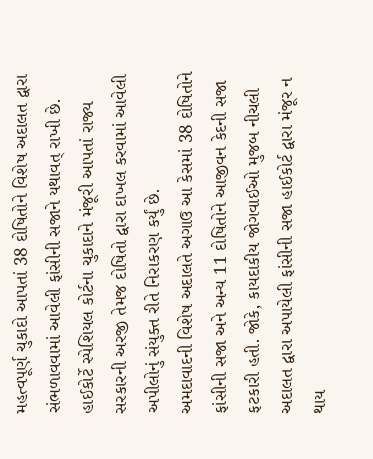મહત્વપૂર્ણ ચુકાદો આપતાં 38 દોષિતોને વિશેષ અદાલત દ્વારા સંભળાવવામાં આવેલી ફાંસીની સજાને યથાવત્ રાખી છે. હાઈકોર્ટે સ્પેશિયલ કોર્ટના ચુકાદાને મંજૂરી આપતાં રાજ્ય સરકારની અરજી તેમજ દોષિતો દ્વારા દાખલ કરવામાં આવેલી અપીલોનું સંયુક્ત રીતે નિરાકરણ કર્યું છે.
અમદાવાદની વિશેષ અદાલતે અગાઉ આ કેસમાં 38 દોષિતોને ફાંસીની સજા અને અન્ય 11 દોષિતોને આજીવન કેદની સજા ફટકારી હતી. જોકે, કાયદાકીય જોગવાઈઓ મુજબ નીચલી અદાલત દ્વારા અપાયેલી ફાંસીની સજા હાઈકોર્ટ દ્વારા મંજૂર ન થાય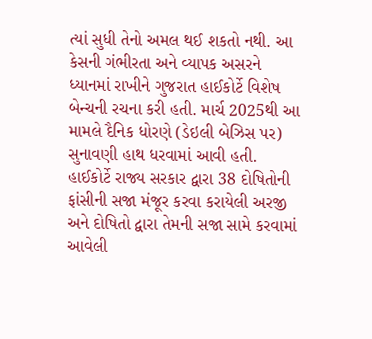ત્યાં સુધી તેનો અમલ થઈ શકતો નથી. આ કેસની ગંભીરતા અને વ્યાપક અસરને ધ્યાનમાં રાખીને ગુજરાત હાઈકોર્ટે વિશેષ બેન્ચની રચના કરી હતી. માર્ચ 2025થી આ મામલે દૈનિક ધોરણે (ડેઇલી બેઝિસ પર) સુનાવણી હાથ ધરવામાં આવી હતી.
હાઈકોર્ટે રાજ્ય સરકાર દ્વારા 38 દોષિતોની ફાંસીની સજા મંજૂર કરવા કરાયેલી અરજી અને દોષિતો દ્વારા તેમની સજા સામે કરવામાં આવેલી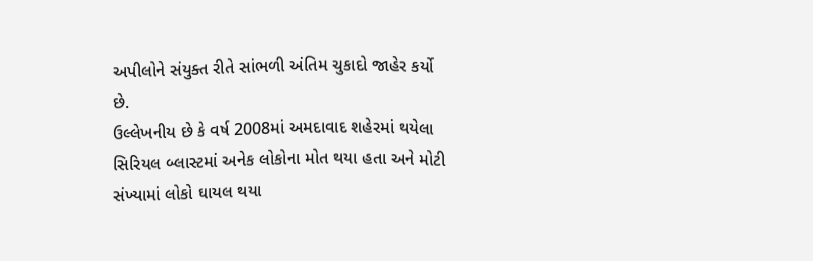અપીલોને સંયુક્ત રીતે સાંભળી અંતિમ ચુકાદો જાહેર કર્યો છે.
ઉલ્લેખનીય છે કે વર્ષ 2008માં અમદાવાદ શહેરમાં થયેલા સિરિયલ બ્લાસ્ટમાં અનેક લોકોના મોત થયા હતા અને મોટી સંખ્યામાં લોકો ઘાયલ થયા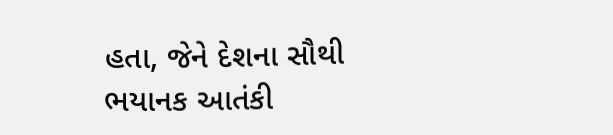હતા, જેને દેશના સૌથી ભયાનક આતંકી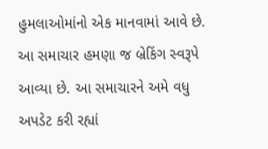હુમલાઓમાંનો એક માનવામાં આવે છે.
આ સમાચાર હમણા જ બ્રેકિંગ સ્વરૂપે આવ્યા છે. આ સમાચારને અમે વધુ અપડેટ કરી રહ્યાં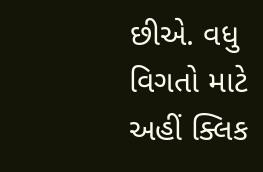છીએ. વધુ વિગતો માટે અહીં ક્લિક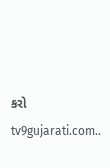કરો tv9gujarati.com..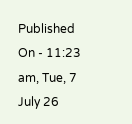Published On - 11:23 am, Tue, 7 July 26